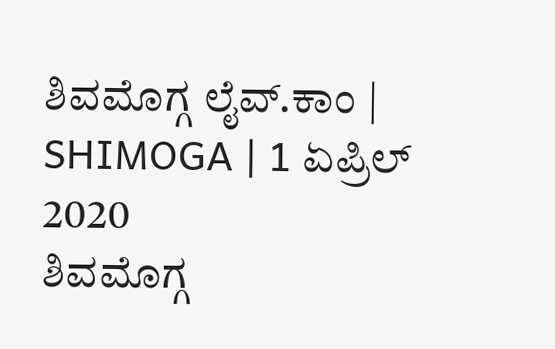ಶಿವಮೊಗ್ಗ ಲೈವ್.ಕಾಂ | SHIMOGA | 1 ಏಪ್ರಿಲ್ 2020
ಶಿವಮೊಗ್ಗ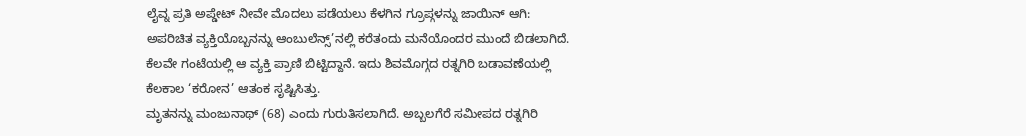ಲೈವ್ನ ಪ್ರತಿ ಅಪ್ಡೇಟ್ ನೀವೇ ಮೊದಲು ಪಡೆಯಲು ಕೆಳಗಿನ ಗ್ರೂಪ್ಗಳನ್ನು ಜಾಯಿನ್ ಆಗಿ:
ಅಪರಿಚಿತ ವ್ಯಕ್ತಿಯೊಬ್ಬನನ್ನು ಆಂಬುಲೆನ್ಸ್’ನಲ್ಲಿ ಕರೆತಂದು ಮನೆಯೊಂದರ ಮುಂದೆ ಬಿಡಲಾಗಿದೆ. ಕೆಲವೇ ಗಂಟೆಯಲ್ಲಿ ಆ ವ್ಯಕ್ತಿ ಪ್ರಾಣಿ ಬಿಟ್ಟಿದ್ದಾನೆ. ಇದು ಶಿವಮೊಗ್ಗದ ರತ್ನಗಿರಿ ಬಡಾವಣೆಯಲ್ಲಿ ಕೆಲಕಾಲ ‘ಕರೋನ’ ಆತಂಕ ಸೃಷ್ಟಿಸಿತ್ತು.
ಮೃತನನ್ನು ಮಂಜುನಾಥ್ (68) ಎಂದು ಗುರುತಿಸಲಾಗಿದೆ. ಅಬ್ಬಲಗೆರೆ ಸಮೀಪದ ರತ್ನಗಿರಿ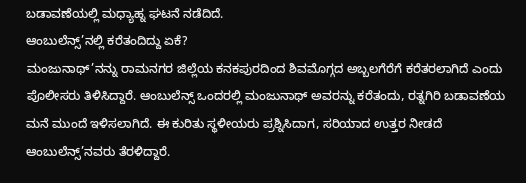ಬಡಾವಣೆಯಲ್ಲಿ ಮಧ್ಯಾಹ್ನ ಘಟನೆ ನಡೆದಿದೆ.
ಆಂಬುಲೆನ್ಸ್’ನಲ್ಲಿ ಕರೆತಂದಿದ್ದು ಏಕೆ?
ಮಂಜುನಾಥ್’ನನ್ನು ರಾಮನಗರ ಜಿಲ್ಲೆಯ ಕನಕಪುರದಿಂದ ಶಿವಮೊಗ್ಗದ ಅಬ್ಬಲಗೆರೆಗೆ ಕರೆತರಲಾಗಿದೆ ಎಂದು ಪೊಲೀಸರು ತಿಳಿಸಿದ್ದಾರೆ. ಆಂಬುಲೆನ್ಸ್ ಒಂದರಲ್ಲಿ ಮಂಜುನಾಥ್ ಅವರನ್ನು ಕರೆತಂದು, ರತ್ನಗಿರಿ ಬಡಾವಣೆಯ ಮನೆ ಮುಂದೆ ಇಳಿಸಲಾಗಿದೆ. ಈ ಕುರಿತು ಸ್ಥಳೀಯರು ಪ್ರಶ್ನಿಸಿದಾಗ, ಸರಿಯಾದ ಉತ್ತರ ನೀಡದೆ ಆಂಬುಲೆನ್ಸ್’ನವರು ತೆರಳಿದ್ದಾರೆ.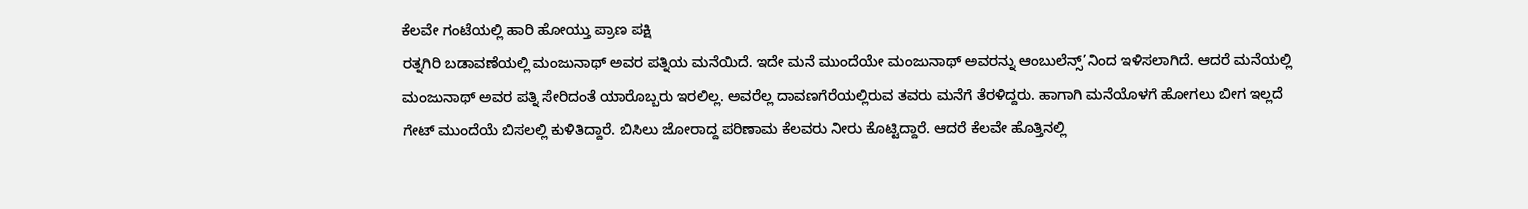ಕೆಲವೇ ಗಂಟೆಯಲ್ಲಿ ಹಾರಿ ಹೋಯ್ತು ಪ್ರಾಣ ಪಕ್ಷಿ
ರತ್ನಗಿರಿ ಬಡಾವಣೆಯಲ್ಲಿ ಮಂಜುನಾಥ್ ಅವರ ಪತ್ನಿಯ ಮನೆಯಿದೆ. ಇದೇ ಮನೆ ಮುಂದೆಯೇ ಮಂಜುನಾಥ್ ಅವರನ್ನು ಆಂಬುಲೆನ್ಸ್’ನಿಂದ ಇಳಿಸಲಾಗಿದೆ. ಆದರೆ ಮನೆಯಲ್ಲಿ ಮಂಜುನಾಥ್ ಅವರ ಪತ್ನಿ ಸೇರಿದಂತೆ ಯಾರೊಬ್ಬರು ಇರಲಿಲ್ಲ. ಅವರೆಲ್ಲ ದಾವಣಗೆರೆಯಲ್ಲಿರುವ ತವರು ಮನೆಗೆ ತೆರಳಿದ್ದರು. ಹಾಗಾಗಿ ಮನೆಯೊಳಗೆ ಹೋಗಲು ಬೀಗ ಇಲ್ಲದೆ ಗೇಟ್ ಮುಂದೆಯೆ ಬಿಸಲಲ್ಲಿ ಕುಳಿತಿದ್ದಾರೆ. ಬಿಸಿಲು ಜೋರಾದ್ದ ಪರಿಣಾಮ ಕೆಲವರು ನೀರು ಕೊಟ್ಟಿದ್ದಾರೆ. ಆದರೆ ಕೆಲವೇ ಹೊತ್ತಿನಲ್ಲಿ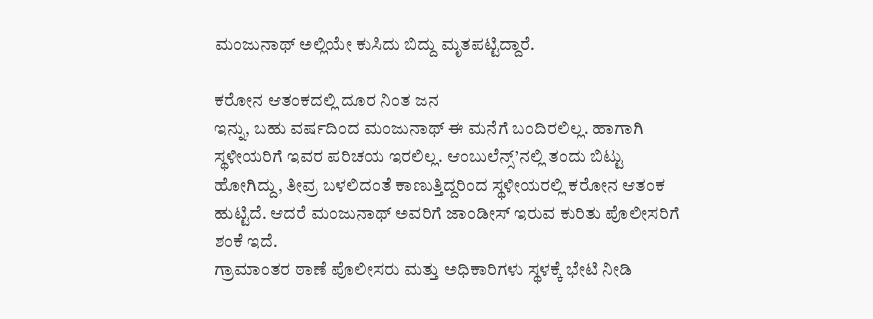ಮಂಜುನಾಥ್ ಅಲ್ಲಿಯೇ ಕುಸಿದು ಬಿದ್ದು ಮೃತಪಟ್ಟಿದ್ದಾರೆ.

ಕರೋನ ಆತಂಕದಲ್ಲಿ ದೂರ ನಿಂತ ಜನ
ಇನ್ನು, ಬಹು ವರ್ಷದಿಂದ ಮಂಜುನಾಥ್ ಈ ಮನೆಗೆ ಬಂದಿರಲಿಲ್ಲ. ಹಾಗಾಗಿ ಸ್ಥಳೀಯರಿಗೆ ಇವರ ಪರಿಚಯ ಇರಲಿಲ್ಲ. ಆಂಬುಲೆನ್ಸ್’ನಲ್ಲಿ ತಂದು ಬಿಟ್ಟು ಹೋಗಿದ್ದು, ತೀವ್ರ ಬಳಲಿದಂತೆ ಕಾಣುತ್ತಿದ್ದರಿಂದ ಸ್ಥಳೀಯರಲ್ಲಿ ಕರೋನ ಆತಂಕ ಹುಟ್ಟಿದೆ. ಆದರೆ ಮಂಜುನಾಥ್ ಅವರಿಗೆ ಜಾಂಡೀಸ್ ಇರುವ ಕುರಿತು ಪೊಲೀಸರಿಗೆ ಶಂಕೆ ಇದೆ.
ಗ್ರಾಮಾಂತರ ಠಾಣೆ ಪೊಲೀಸರು ಮತ್ತು ಅಧಿಕಾರಿಗಳು ಸ್ಥಳಕ್ಕೆ ಭೇಟಿ ನೀಡಿ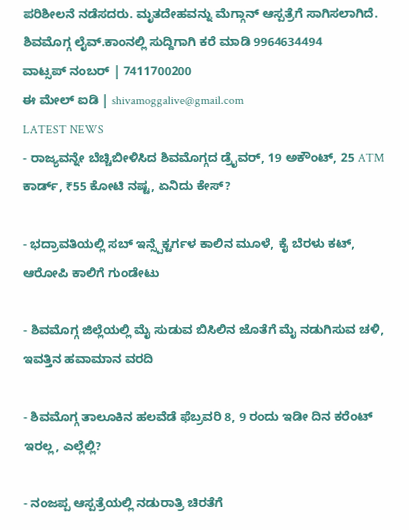ಪರಿಶೀಲನೆ ನಡೆಸದರು. ಮೃತದೇಹವನ್ನು ಮೆಗ್ಗಾನ್ ಆಸ್ಪತ್ರೆಗೆ ಸಾಗಿಸಲಾಗಿದೆ.
ಶಿವಮೊಗ್ಗ ಲೈವ್.ಕಾಂನಲ್ಲಿ ಸುದ್ದಿಗಾಗಿ ಕರೆ ಮಾಡಿ 9964634494
ವಾಟ್ಸಪ್ ನಂಬರ್ | 7411700200
ಈ ಮೇಲ್ ಐಡಿ | shivamoggalive@gmail.com
LATEST NEWS
- ರಾಜ್ಯವನ್ನೇ ಬೆಚ್ಚಿಬೀಳಿಸಿದ ಶಿವಮೊಗ್ಗದ ಡ್ರೈವರ್, 19 ಅಕೌಂಟ್, 25 ATM ಕಾರ್ಡ್, ₹55 ಕೋಟಿ ನಷ್ಟ, ಏನಿದು ಕೇಸ್?

- ಭದ್ರಾವತಿಯಲ್ಲಿ ಸಬ್ ಇನ್ಸ್ಪೆಕ್ಟರ್ಗಳ ಕಾಲಿನ ಮೂಳೆ, ಕೈ ಬೆರಳು ಕಟ್, ಆರೋಪಿ ಕಾಲಿಗೆ ಗುಂಡೇಟು

- ಶಿವಮೊಗ್ಗ ಜಿಲ್ಲೆಯಲ್ಲಿ ಮೈ ಸುಡುವ ಬಿಸಿಲಿನ ಜೊತೆಗೆ ಮೈ ನಡುಗಿಸುವ ಚಳಿ, ಇವತ್ತಿನ ಹವಾಮಾನ ವರದಿ

- ಶಿವಮೊಗ್ಗ ತಾಲೂಕಿನ ಹಲವೆಡೆ ಫೆಬ್ರವರಿ 8, 9 ರಂದು ಇಡೀ ದಿನ ಕರೆಂಟ್ ಇರಲ್ಲ, ಎಲ್ಲೆಲ್ಲಿ?

- ನಂಜಪ್ಪ ಆಸ್ಪತ್ರೆಯಲ್ಲಿ ನಡುರಾತ್ರಿ ಚಿರತೆಗೆ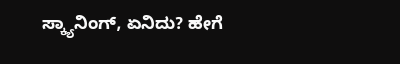ಸ್ಕ್ಯಾನಿಂಗ್, ಏನಿದು? ಹೇಗೆ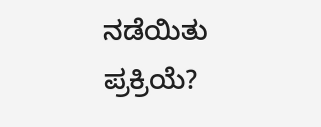ನಡೆಯಿತು ಪ್ರಕ್ರಿಯೆ?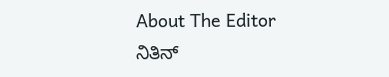About The Editor
ನಿತಿನ್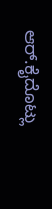ಆರ್.ಕೈದೊಟ್ಲು